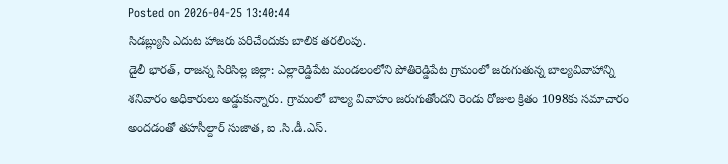Posted on 2026-04-25 13:40:44
సిడబ్ల్యుసి ఎదుట హాజరు పరిచేందుకు బాలిక తరలింపు.
డైలీ భారత్, రాజన్న సిరిసిల్ల జిల్లా: ఎల్లారెడ్డిపేట మండలంలోని పోతిరెడ్డిపేట గ్రామంలో జరుగుతున్న బాల్యవివాహాన్ని శనివారం అధికారులు అడ్డుకున్నారు. గ్రామంలో బాల్య వివాహం జరుగుతోందని రెండు రోజుల క్రితం 1098కు సమాచారం అందడంతో తహసీల్దార్ సుజాత, ఐ .సి.డీ.ఎస్.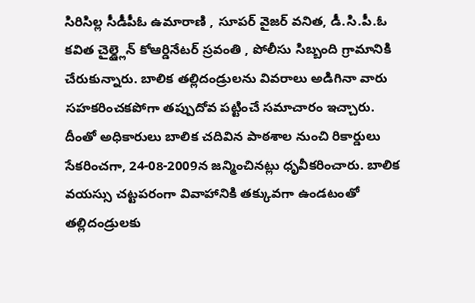సిరిసిల్ల సీడీపీఓ ఉమారాణి , సూపర్ వైజర్ వనిత, డీ.సి.పీ.ఓ కవిత చైల్డ్లైన్ కోఆర్డినేటర్ స్రవంతి , పోలీసు సిబ్బంది గ్రామానికి చేరుకున్నారు. బాలిక తల్లిదండ్రులను వివరాలు అడిగినా వారు సహకరించకపోగా తప్పుదోవ పట్టించే సమాచారం ఇచ్చారు. దీంతో అధికారులు బాలిక చదివిన పాఠశాల నుంచి రికార్డులు సేకరించగా, 24-08-2009న జన్మించినట్లు ధృవీకరించారు. బాలిక వయస్సు చట్టపరంగా వివాహానికి తక్కువగా ఉండటంతో తల్లిదండ్రులకు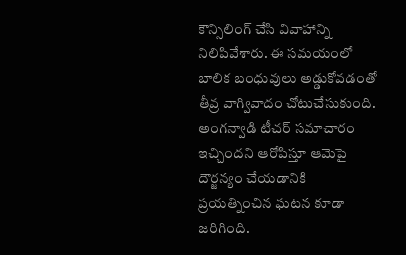కౌన్సిలింగ్ చేసి వివాహాన్ని నిలిపివేశారు. ఈ సమయంలో బాలిక బంధువులు అడ్డుకోవడంతో తీవ్ర వాగ్వివాదం చోటుచేసుకుంది. అంగన్వాడి టీచర్ సమాచారం ఇచ్చిందని ఆరోపిస్తూ ఆమెపై దౌర్జన్యం చేయడానికి ప్రయత్నించిన ఘటన కూడా జరిగింది.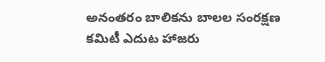అనంతరం బాలికను బాలల సంరక్షణ కమిటీ ఎదుట హాజరు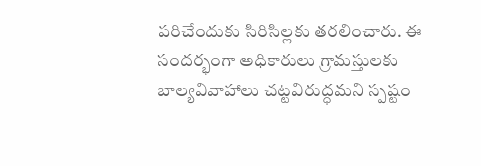పరిచేందుకు సిరిసిల్లకు తరలించారు. ఈ సందర్భంగా అధికారులు గ్రామస్తులకు బాల్యవివాహాలు చట్టవిరుద్ధమని స్పష్టం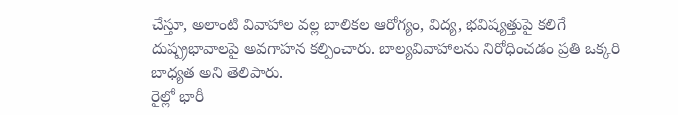చేస్తూ, అలాంటి వివాహాల వల్ల బాలికల ఆరోగ్యం, విద్య, భవిష్యత్తుపై కలిగే దుష్ప్రభావాలపై అవగాహన కల్పించారు. బాల్యవివాహాలను నిరోధించడం ప్రతి ఒక్కరి బాధ్యత అని తెలిపారు.
రైల్లో భారీ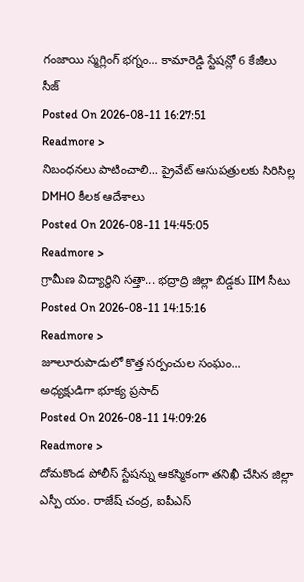గంజాయి స్మగ్లింగ్ భగ్నం... కామారెడ్డి స్టేషన్లో 6 కేజీలు సీజ్
Posted On 2026-08-11 16:27:51
Readmore >
నిబంధనలు పాటించాలి... ప్రైవేట్ ఆసుపత్రులకు సిరిసిల్ల DMHO కీలక ఆదేశాలు
Posted On 2026-08-11 14:45:05
Readmore >
గ్రామీణ విద్యార్థిని సత్తా... భద్రాద్రి జిల్లా బిడ్డకు IIM సీటు
Posted On 2026-08-11 14:15:16
Readmore >
జూలూరుపాడులో కొత్త సర్పంచుల సంఘం... అధ్యక్షుడిగా భూక్య ప్రసాద్
Posted On 2026-08-11 14:09:26
Readmore >
దోమకొండ పోలీస్ స్టేషన్ను ఆకస్మికంగా తనిఖీ చేసిన జిల్లా ఎస్పీ యం. రాజేష్ చంద్ర, ఐపీఎస్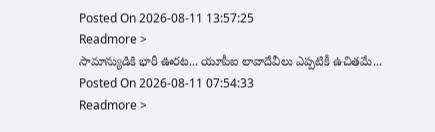Posted On 2026-08-11 13:57:25
Readmore >
సామాన్యుడికి భారీ ఊరట... యూపీఐ లావాదేవీలు ఎప్పటికీ ఉచితమే...
Posted On 2026-08-11 07:54:33
Readmore >